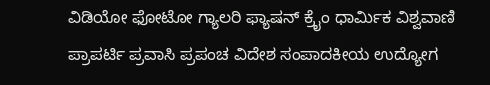ವಿಡಿಯೋ ಫೋಟೋ ಗ್ಯಾಲರಿ ಫ್ಯಾಷನ್ ಕ್ರೈಂ ಧಾರ್ಮಿಕ ವಿಶ್ವವಾಣಿ ಪ್ರಾಪರ್ಟಿ ಪ್ರವಾಸಿ ಪ್ರಪಂಚ ವಿದೇಶ ಸಂಪಾದಕೀಯ ಉದ್ಯೋಗ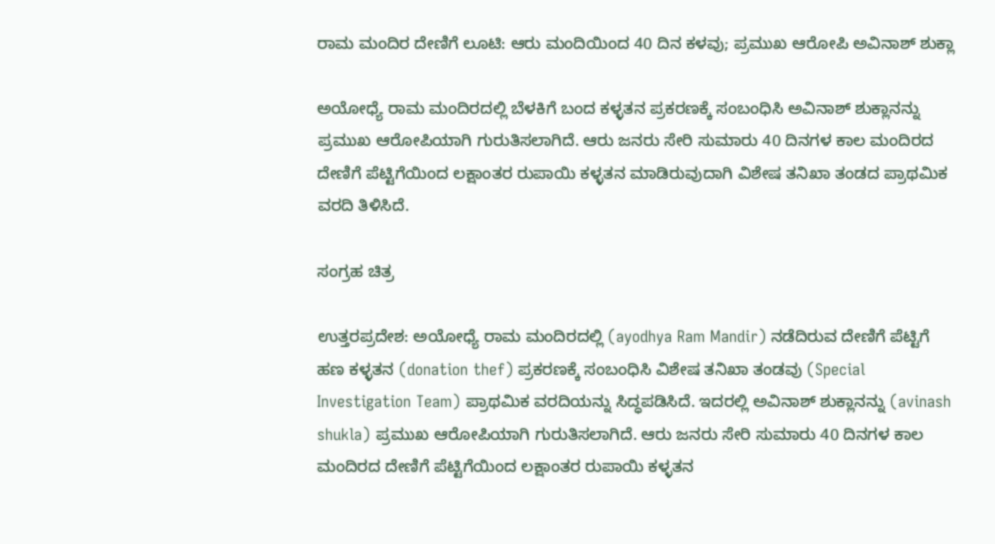ರಾಮ ಮಂದಿರ ದೇಣಿಗೆ ಲೂಟಿ: ಆರು ಮಂದಿಯಿಂದ 40 ದಿನ ಕಳವು; ಪ್ರಮುಖ ಆರೋಪಿ ಅವಿನಾಶ್ ಶುಕ್ಲಾ

ಅಯೋಧ್ಯೆ ರಾಮ ಮಂದಿರದಲ್ಲಿ ಬೆಳಕಿಗೆ ಬಂದ ಕಳ್ಳತನ ಪ್ರಕರಣಕ್ಕೆ ಸಂಬಂಧಿಸಿ ಅವಿನಾಶ್ ಶುಕ್ಲಾನನ್ನು ಪ್ರಮುಖ ಆರೋಪಿಯಾಗಿ ಗುರುತಿಸಲಾಗಿದೆ. ಆರು ಜನರು ಸೇರಿ ಸುಮಾರು 40 ದಿನಗಳ ಕಾಲ ಮಂದಿರದ ದೇಣಿಗೆ ಪೆಟ್ಟಿಗೆಯಿಂದ ಲಕ್ಷಾಂತರ ರುಪಾಯಿ ಕಳ್ಳತನ ಮಾಡಿರುವುದಾಗಿ ವಿಶೇಷ ತನಿಖಾ ತಂಡದ ಪ್ರಾಥಮಿಕ ವರದಿ ತಿಳಿಸಿದೆ.

ಸಂಗ್ರಹ ಚಿತ್ರ

ಉತ್ತರಪ್ರದೇಶ: ಅಯೋಧ್ಯೆ ರಾಮ ಮಂದಿರದಲ್ಲಿ (ayodhya Ram Mandir) ನಡೆದಿರುವ ದೇಣಿಗೆ ಪೆಟ್ಟಿಗೆ ಹಣ ಕಳ್ಳತನ (donation thef) ಪ್ರಕರಣಕ್ಕೆ ಸಂಬಂಧಿಸಿ ವಿಶೇಷ ತನಿಖಾ ತಂಡವು (Special Investigation Team) ಪ್ರಾಥಮಿಕ ವರದಿಯನ್ನು ಸಿದ್ಧಪಡಿಸಿದೆ. ಇದರಲ್ಲಿ ಅವಿನಾಶ್ ಶುಕ್ಲಾನನ್ನು (avinash shukla) ಪ್ರಮುಖ ಆರೋಪಿಯಾಗಿ ಗುರುತಿಸಲಾಗಿದೆ. ಆರು ಜನರು ಸೇರಿ ಸುಮಾರು 40 ದಿನಗಳ ಕಾಲ ಮಂದಿರದ ದೇಣಿಗೆ ಪೆಟ್ಟಿಗೆಯಿಂದ ಲಕ್ಷಾಂತರ ರುಪಾಯಿ ಕಳ್ಳತನ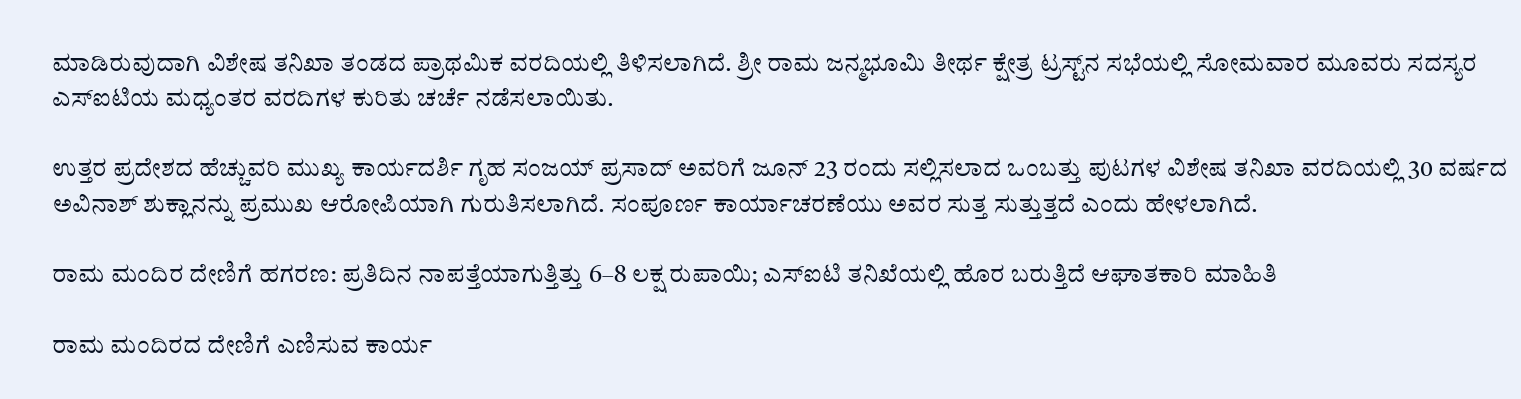ಮಾಡಿರುವುದಾಗಿ ವಿಶೇಷ ತನಿಖಾ ತಂಡದ ಪ್ರಾಥಮಿಕ ವರದಿಯಲ್ಲಿ ತಿಳಿಸಲಾಗಿದೆ. ಶ್ರೀ ರಾಮ ಜನ್ಮಭೂಮಿ ತೀರ್ಥ ಕ್ಷೇತ್ರ ಟ್ರಸ್ಟ್‌ನ ಸಭೆಯಲ್ಲಿ ಸೋಮವಾರ ಮೂವರು ಸದಸ್ಯರ ಎಸ್‌ಐಟಿಯ ಮಧ್ಯಂತರ ವರದಿಗಳ ಕುರಿತು ಚರ್ಚೆ ನಡೆಸಲಾಯಿತು.

ಉತ್ತರ ಪ್ರದೇಶದ ಹೆಚ್ಚುವರಿ ಮುಖ್ಯ ಕಾರ್ಯದರ್ಶಿ ಗೃಹ ಸಂಜಯ್ ಪ್ರಸಾದ್ ಅವರಿಗೆ ಜೂನ್ 23 ರಂದು ಸಲ್ಲಿಸಲಾದ ಒಂಬತ್ತು ಪುಟಗಳ ವಿಶೇಷ ತನಿಖಾ ವರದಿಯಲ್ಲಿ 30 ವರ್ಷದ ಅವಿನಾಶ್ ಶುಕ್ಲಾನನ್ನು ಪ್ರಮುಖ ಆರೋಪಿಯಾಗಿ ಗುರುತಿಸಲಾಗಿದೆ. ಸಂಪೂರ್ಣ ಕಾರ್ಯಾಚರಣೆಯು ಅವರ ಸುತ್ತ ಸುತ್ತುತ್ತದೆ ಎಂದು ಹೇಳಲಾಗಿದೆ.

ರಾಮ ಮಂದಿರ ದೇಣಿಗೆ ಹಗರಣ: ಪ್ರತಿದಿನ ನಾಪತ್ತೆಯಾಗುತ್ತಿತ್ತು 6–8 ಲಕ್ಷ ರುಪಾಯಿ; ಎಸ್‌ಐಟಿ ತನಿಖೆಯಲ್ಲಿ ಹೊರ ಬರುತ್ತಿದೆ ಆಘಾತಕಾರಿ ಮಾಹಿತಿ

ರಾಮ ಮಂದಿರದ ದೇಣಿಗೆ ಎಣಿಸುವ ಕಾರ್ಯ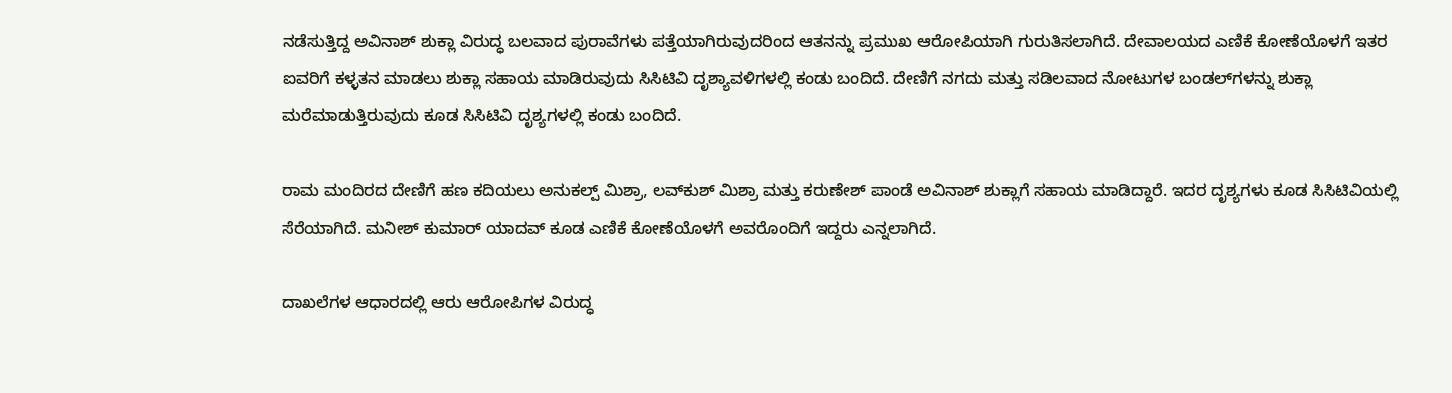ನಡೆಸುತ್ತಿದ್ದ ಅವಿನಾಶ್ ಶುಕ್ಲಾ ವಿರುದ್ಧ ಬಲವಾದ ಪುರಾವೆಗಳು ಪತ್ತೆಯಾಗಿರುವುದರಿಂದ ಆತನನ್ನು ಪ್ರಮುಖ ಆರೋಪಿಯಾಗಿ ಗುರುತಿಸಲಾಗಿದೆ. ದೇವಾಲಯದ ಎಣಿಕೆ ಕೋಣೆಯೊಳಗೆ ಇತರ ಐವರಿಗೆ ಕಳ್ಳತನ ಮಾಡಲು ಶುಕ್ಲಾ ಸಹಾಯ ಮಾಡಿರುವುದು ಸಿಸಿಟಿವಿ ದೃಶ್ಯಾವಳಿಗಳಲ್ಲಿ ಕಂಡು ಬಂದಿದೆ. ದೇಣಿಗೆ ನಗದು ಮತ್ತು ಸಡಿಲವಾದ ನೋಟುಗಳ ಬಂಡಲ್‌ಗಳನ್ನು ಶುಕ್ಲಾ ಮರೆಮಾಡುತ್ತಿರುವುದು ಕೂಡ ಸಿಸಿಟಿವಿ ದೃಶ್ಯಗಳಲ್ಲಿ ಕಂಡು ಬಂದಿದೆ.

ರಾಮ ಮಂದಿರದ ದೇಣಿಗೆ ಹಣ ಕದಿಯಲು ಅನುಕಲ್ಪ್ ಮಿಶ್ರಾ, ಲವ್‌ಕುಶ್ ಮಿಶ್ರಾ ಮತ್ತು ಕರುಣೇಶ್ ಪಾಂಡೆ ಅವಿನಾಶ್ ಶುಕ್ಲಾಗೆ ಸಹಾಯ ಮಾಡಿದ್ದಾರೆ. ಇದರ ದೃಶ್ಯಗಳು ಕೂಡ ಸಿಸಿಟಿವಿಯಲ್ಲಿ ಸೆರೆಯಾಗಿದೆ. ಮನೀಶ್ ಕುಮಾರ್ ಯಾದವ್ ಕೂಡ ಎಣಿಕೆ ಕೋಣೆಯೊಳಗೆ ಅವರೊಂದಿಗೆ ಇದ್ದರು ಎನ್ನಲಾಗಿದೆ.

ದಾಖಲೆಗಳ ಆಧಾರದಲ್ಲಿ ಆರು ಆರೋಪಿಗಳ ವಿರುದ್ಧ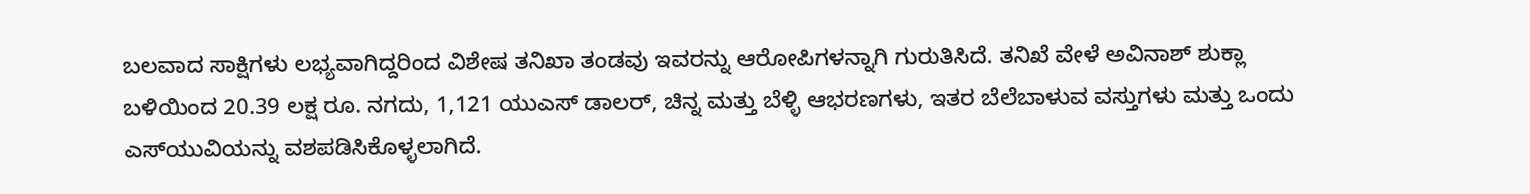ಬಲವಾದ ಸಾಕ್ಷಿಗಳು ಲಭ್ಯವಾಗಿದ್ದರಿಂದ ವಿಶೇಷ ತನಿಖಾ ತಂಡವು ಇವರನ್ನು ಆರೋಪಿಗಳನ್ನಾಗಿ ಗುರುತಿಸಿದೆ. ತನಿಖೆ ವೇಳೆ ಅವಿನಾಶ್ ಶುಕ್ಲಾ ಬಳಿಯಿಂದ 20.39 ಲಕ್ಷ ರೂ. ನಗದು, 1,121 ಯುಎಸ್ ಡಾಲರ್, ಚಿನ್ನ ಮತ್ತು ಬೆಳ್ಳಿ ಆಭರಣಗಳು, ಇತರ ಬೆಲೆಬಾಳುವ ವಸ್ತುಗಳು ಮತ್ತು ಒಂದು ಎಸ್‌ಯುವಿಯನ್ನು ವಶಪಡಿಸಿಕೊಳ್ಳಲಾಗಿದೆ.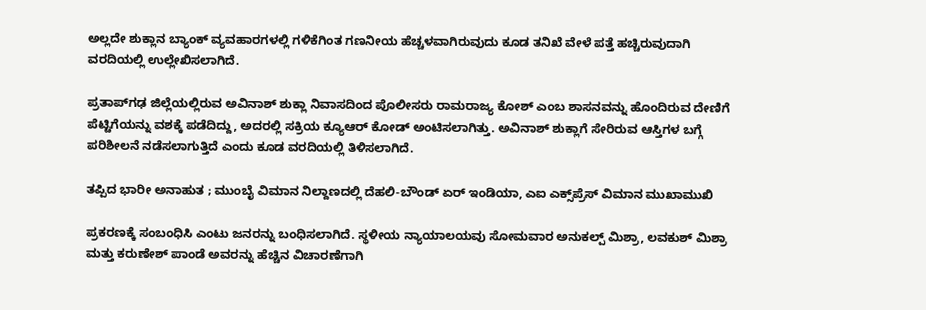ಅಲ್ಲದೇ ಶುಕ್ಲಾನ ಬ್ಯಾಂಕ್ ವ್ಯವಹಾರಗಳಲ್ಲಿ ಗಳಿಕೆಗಿಂತ ಗಣನೀಯ ಹೆಚ್ಚಳವಾಗಿರುವುದು ಕೂಡ ತನಿಖೆ ವೇಳೆ ಪತ್ತೆ ಹಚ್ಚಿರುವುದಾಗಿ ವರದಿಯಲ್ಲಿ ಉಲ್ಲೇಖಿಸಲಾಗಿದೆ.

ಪ್ರತಾಪ್‌ಗಢ ಜಿಲ್ಲೆಯಲ್ಲಿರುವ ಅವಿನಾಶ್ ಶುಕ್ಲಾ ನಿವಾಸದಿಂದ ಪೊಲೀಸರು ರಾಮರಾಜ್ಯ ಕೋಶ್ ಎಂಬ ಶಾಸನವನ್ನು ಹೊಂದಿರುವ ದೇಣಿಗೆ ಪೆಟ್ಟಿಗೆಯನ್ನು ವಶಕ್ಕೆ ಪಡೆದಿದ್ದು, ಅದರಲ್ಲಿ ಸಕ್ರಿಯ ಕ್ಯೂಆರ್ ಕೋಡ್ ಅಂಟಿಸಲಾಗಿತ್ತು. ಅವಿನಾಶ್ ಶುಕ್ಲಾಗೆ ಸೇರಿರುವ ಆಸ್ತಿಗಳ ಬಗ್ಗೆ ಪರಿಶೀಲನೆ ನಡೆಸಲಾಗುತ್ತಿದೆ ಎಂದು ಕೂಡ ವರದಿಯಲ್ಲಿ ತಿಳಿಸಲಾಗಿದೆ.

ತಪ್ಪಿದ ಭಾರೀ ಅನಾಹುತ ; ಮುಂಬೈ ವಿಮಾನ ನಿಲ್ದಾಣದಲ್ಲಿ ದೆಹಲಿ-ಬೌಂಡ್ ಏರ್ ಇಂಡಿಯಾ, ಎಐ ಎಕ್ಸ್‌ಪ್ರೆಸ್ ವಿಮಾನ ಮುಖಾಮುಖಿ

ಪ್ರಕರಣಕ್ಕೆ ಸಂಬಂಧಿಸಿ ಎಂಟು ಜನರನ್ನು ಬಂಧಿಸಲಾಗಿದೆ. ಸ್ಥಳೀಯ ನ್ಯಾಯಾಲಯವು ಸೋಮವಾರ ಅನುಕಲ್ಪ್ ಮಿಶ್ರಾ, ಲವಕುಶ್ ಮಿಶ್ರಾ ಮತ್ತು ಕರುಣೇಶ್ ಪಾಂಡೆ ಅವರನ್ನು ಹೆಚ್ಚಿನ ವಿಚಾರಣೆಗಾಗಿ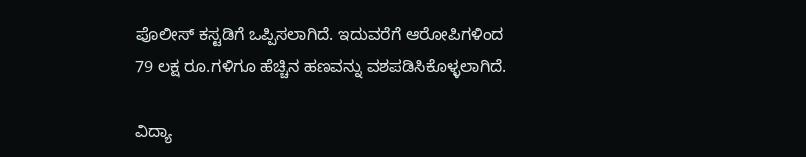ಪೊಲೀಸ್ ಕಸ್ಟಡಿಗೆ ಒಪ್ಪಿಸಲಾಗಿದೆ. ಇದುವರೆಗೆ ಆರೋಪಿಗಳಿಂದ 79 ಲಕ್ಷ ರೂ.ಗಳಿಗೂ ಹೆಚ್ಚಿನ ಹಣವನ್ನು ವಶಪಡಿಸಿಕೊಳ್ಳಲಾಗಿದೆ.

ವಿದ್ಯಾ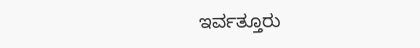ಇರ್ವತ್ತೂರು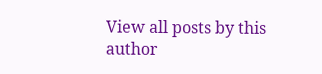View all posts by this author